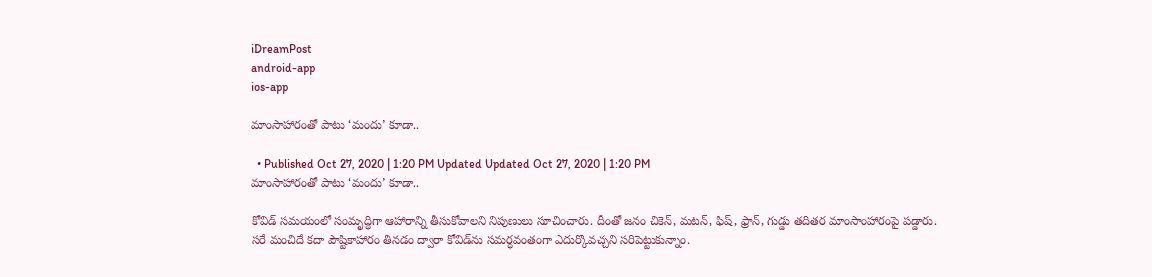iDreamPost
android-app
ios-app

మాంసాహారంతో పాటు ‘మందు’ కూడా..

  • Published Oct 27, 2020 | 1:20 PM Updated Updated Oct 27, 2020 | 1:20 PM
మాంసాహారంతో పాటు ‘మందు’ కూడా..

కోవిడ్‌ సమయంలో సంమృద్ధిగా ఆహారాన్ని తీసుకోవాలని నిపుణులు సూచించారు. దీంతో జనం చికెన్, మటన్, ఫిష్, ఫ్రాన్, గుడ్డు తదితర మాంసాంహారంపై పడ్డారు. సరే మంచిదే కదా పౌష్టికాహారం తినడం ద్వారా కోవిడ్‌ను సమర్ధవంతంగా ఎదుర్కొవచ్చని సరిపెట్టుకున్నాం.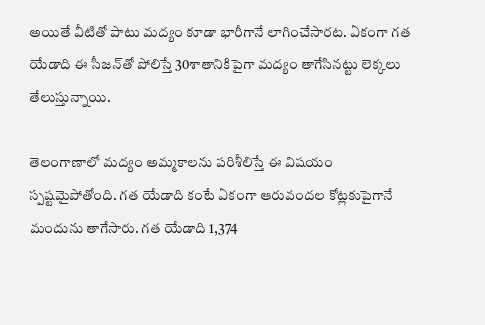అయితే వీటితో పాటు మద్యం కూడా భారీగానే లాగించేసారట. ఏకంగా గత యేడాది ఈ సీజన్‌తో పోలిస్తే 30శాతానికిపైగా మద్యం తాగేసినట్టు లెక్కలు తేలుస్తున్నాయి.

తెలంగాణాలో మద్యం అమ్మకాలను పరిశీలిస్తే ఈ విషయం స్పష్టమైపోతోంది. గత యేడాది కంటే ఏకంగా ఆరువందల కోట్లకుపైగానే మందును తాగేసారు. గత యేడాది 1,374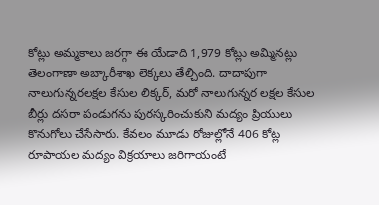కోట్లు అమ్మకాలు జరగ్గా ఈ యేడాది 1,979 కోట్లు అమ్మినట్లు తెలంగాణా అబ్కారీశాఖ లెక్కలు తేల్చింది. దాదాపుగా నాలుగున్నరలక్షల కేసుల లిక్కర్, మరో నాలుగున్నర లక్షల కేసుల బీర్లు దసరా పండుగను పురస్కరించుకుని మద్యం ప్రియులు కొనుగోలు చేసేసారు. కేవలం మూడు రోజుల్లోనే 406 కోట్ల రూపాయల మద్యం విక్రయాలు జరిగాయంటే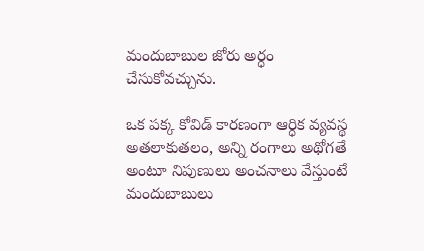మందుబాబుల జోరు అర్ధం చేసుకోవచ్చును.

ఒక పక్క కోవిడ్‌ కారణంగా ఆర్ధిక వ్యవస్థ అతలాకుతలం, అన్ని రంగాలు అథోగతే అంటూ నిపుణులు అంచనాలు వేస్తుంటే మందుబాబులు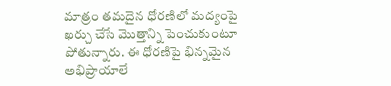మాత్రం తమదైన ధోరణిలో మద్యంపై ఖర్చు చేసే మొత్తాన్ని పెంచుకుంటూ పోతున్నారు. ఈ ధోరణిపై భిన్నమైన అభిప్రాయాలే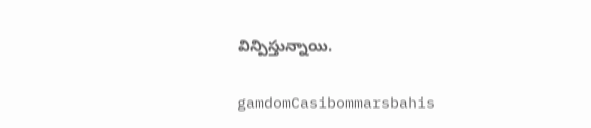విన్పిస్తున్నాయి.

gamdomCasibommarsbahis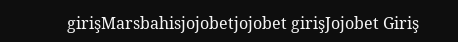girişMarsbahisjojobetjojobet girişJojobet Giriş